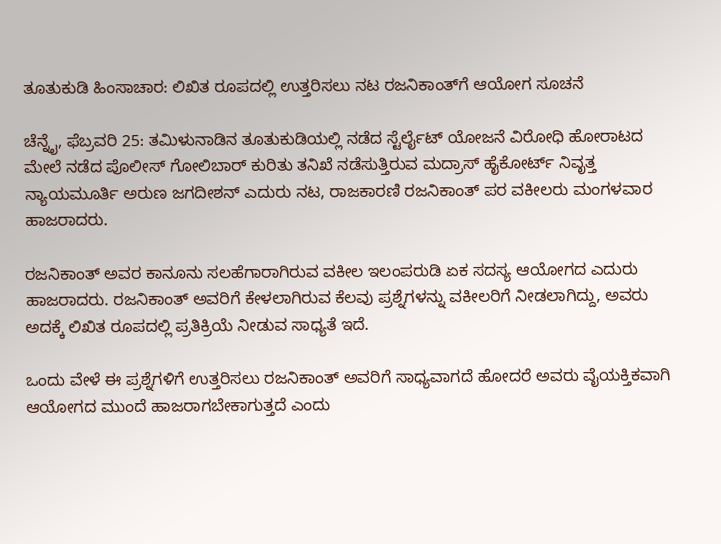ತೂತುಕುಡಿ ಹಿಂಸಾಚಾರ: ಲಿಖಿತ ರೂಪದಲ್ಲಿ ಉತ್ತರಿಸಲು ನಟ ರಜನಿಕಾಂತ್‌ಗೆ ಆಯೋಗ ಸೂಚನೆ

ಚೆನ್ನೈ, ಫೆಬ್ರವರಿ 25: ತಮಿಳುನಾಡಿನ ತೂತುಕುಡಿಯಲ್ಲಿ ನಡೆದ ಸ್ಟೆರ್ಲೈಟ್ ಯೋಜನೆ ವಿರೋಧಿ ಹೋರಾಟದ ಮೇಲೆ ನಡೆದ ಪೊಲೀಸ್ ಗೋಲಿಬಾರ್ ಕುರಿತು ತನಿಖೆ ನಡೆಸುತ್ತಿರುವ ಮದ್ರಾಸ್ ಹೈಕೋರ್ಟ್ ನಿವೃತ್ತ ನ್ಯಾಯಮೂರ್ತಿ ಅರುಣ ಜಗದೀಶನ್ ಎದುರು ನಟ, ರಾಜಕಾರಣಿ ರಜನಿಕಾಂತ್ ಪರ ವಕೀಲರು ಮಂಗಳವಾರ ಹಾಜರಾದರು.

ರಜನಿಕಾಂತ್ ಅವರ ಕಾನೂನು ಸಲಹೆಗಾರಾಗಿರುವ ವಕೀಲ ಇಲಂಪರುಡಿ ಏಕ ಸದಸ್ಯ ಆಯೋಗದ ಎದುರು ಹಾಜರಾದರು. ರಜನಿಕಾಂತ್ ಅವರಿಗೆ ಕೇಳಲಾಗಿರುವ ಕೆಲವು ಪ್ರಶ್ನೆಗಳನ್ನು ವಕೀಲರಿಗೆ ನೀಡಲಾಗಿದ್ದು, ಅವರು ಅದಕ್ಕೆ ಲಿಖಿತ ರೂಪದಲ್ಲಿ ಪ್ರತಿಕ್ರಿಯೆ ನೀಡುವ ಸಾಧ್ಯತೆ ಇದೆ.

ಒಂದು ವೇಳೆ ಈ ಪ್ರಶ್ನೆಗಳಿಗೆ ಉತ್ತರಿಸಲು ರಜನಿಕಾಂತ್ ಅವರಿಗೆ ಸಾಧ್ಯವಾಗದೆ ಹೋದರೆ ಅವರು ವೈಯಕ್ತಿಕವಾಗಿ ಆಯೋಗದ ಮುಂದೆ ಹಾಜರಾಗಬೇಕಾಗುತ್ತದೆ ಎಂದು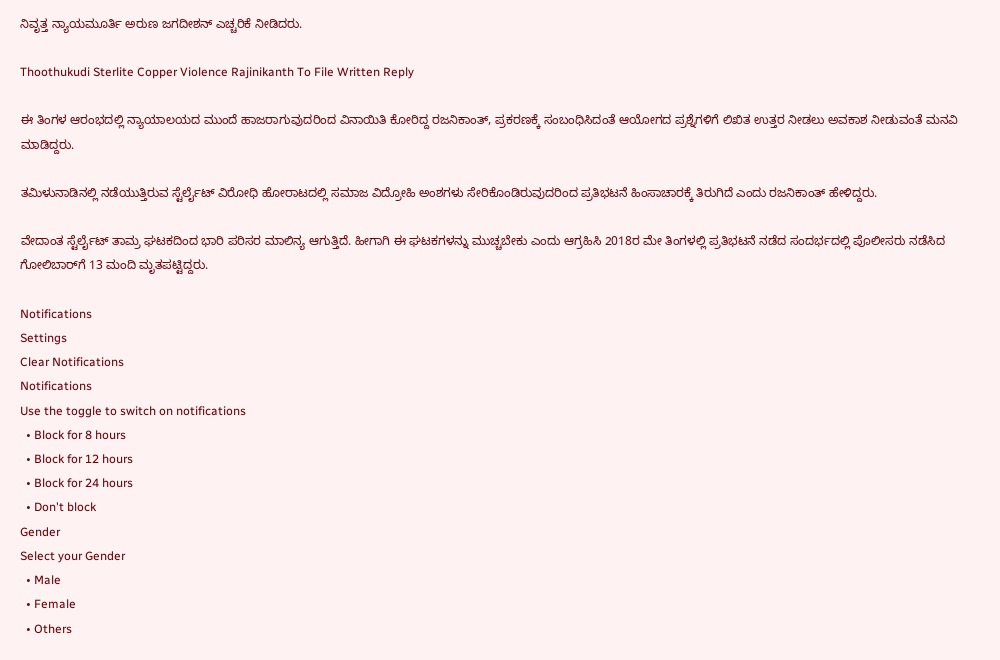ನಿವೃತ್ತ ನ್ಯಾಯಮೂರ್ತಿ ಅರುಣ ಜಗದೀಶನ್ ಎಚ್ಚರಿಕೆ ನೀಡಿದರು.

Thoothukudi Sterlite Copper Violence Rajinikanth To File Written Reply

ಈ ತಿಂಗಳ ಆರಂಭದಲ್ಲಿ ನ್ಯಾಯಾಲಯದ ಮುಂದೆ ಹಾಜರಾಗುವುದರಿಂದ ವಿನಾಯಿತಿ ಕೋರಿದ್ದ ರಜನಿಕಾಂತ್, ಪ್ರಕರಣಕ್ಕೆ ಸಂಬಂಧಿಸಿದಂತೆ ಆಯೋಗದ ಪ್ರಶ್ನೆಗಳಿಗೆ ಲಿಖಿತ ಉತ್ತರ ನೀಡಲು ಅವಕಾಶ ನೀಡುವಂತೆ ಮನವಿ ಮಾಡಿದ್ದರು.

ತಮಿಳುನಾಡಿನಲ್ಲಿ ನಡೆಯುತ್ತಿರುವ ಸ್ಟೆರ್ಲೈಟ್ ವಿರೋಧಿ ಹೋರಾಟದಲ್ಲಿ ಸಮಾಜ ವಿದ್ರೋಹಿ ಅಂಶಗಳು ಸೇರಿಕೊಂಡಿರುವುದರಿಂದ ಪ್ರತಿಭಟನೆ ಹಿಂಸಾಚಾರಕ್ಕೆ ತಿರುಗಿದೆ ಎಂದು ರಜನಿಕಾಂತ್ ಹೇಳಿದ್ದರು.

ವೇದಾಂತ ಸ್ಟೆರ್ಲೈಟ್ ತಾಮ್ರ ಘಟಕದಿಂದ ಭಾರಿ ಪರಿಸರ ಮಾಲಿನ್ಯ ಆಗುತ್ತಿದೆ. ಹೀಗಾಗಿ ಈ ಘಟಕಗಳನ್ನು ಮುಚ್ಚಬೇಕು ಎಂದು ಆಗ್ರಹಿಸಿ 2018ರ ಮೇ ತಿಂಗಳಲ್ಲಿ ಪ್ರತಿಭಟನೆ ನಡೆದ ಸಂದರ್ಭದಲ್ಲಿ ಪೊಲೀಸರು ನಡೆಸಿದ ಗೋಲಿಬಾರ್‌ಗೆ 13 ಮಂದಿ ಮೃತಪಟ್ಟಿದ್ದರು.

Notifications
Settings
Clear Notifications
Notifications
Use the toggle to switch on notifications
  • Block for 8 hours
  • Block for 12 hours
  • Block for 24 hours
  • Don't block
Gender
Select your Gender
  • Male
  • Female
  • Others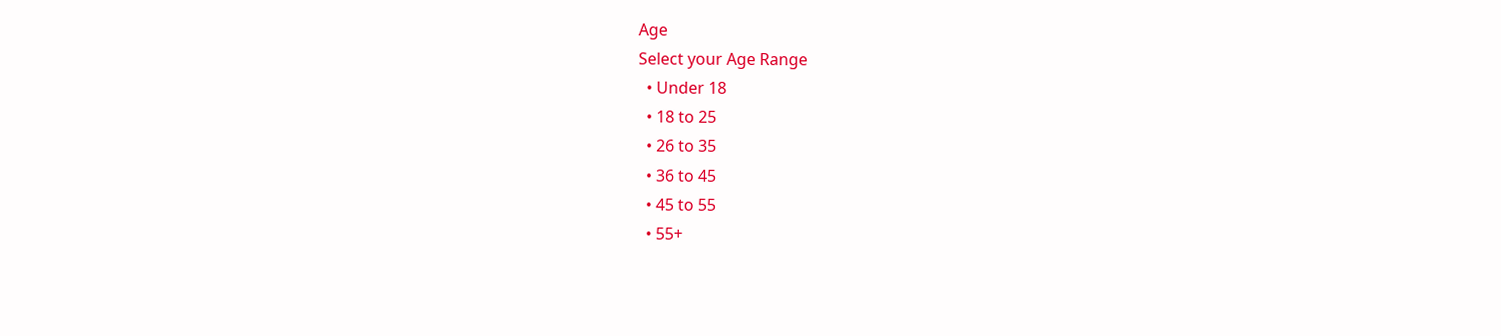Age
Select your Age Range
  • Under 18
  • 18 to 25
  • 26 to 35
  • 36 to 45
  • 45 to 55
  • 55+